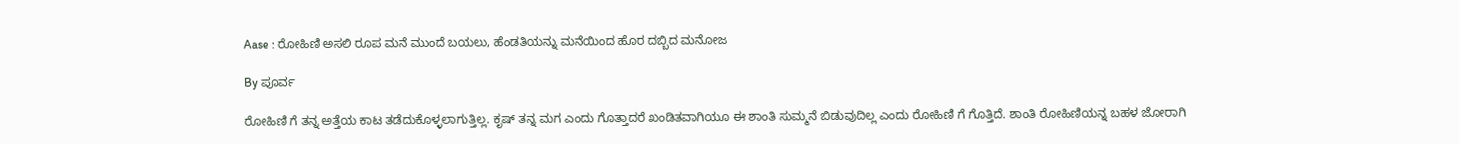Aase : ರೋಹಿಣಿ ಅಸಲಿ ರೂಪ ಮನೆ ಮುಂದೆ ಬಯಲು, ಹೆಂಡತಿಯನ್ನು ಮನೆಯಿಂದ ಹೊರ ದಬ್ಬಿದ ಮನೋಜ

By ಪೂರ್ವ

ರೋಹಿಣಿ ಗೆ ತನ್ನ ಅತ್ತೆಯ ಕಾಟ ತಡೆದುಕೊಳ್ಳಲಾಗುತ್ತಿಲ್ಲ. ಕೃಷ್ ತನ್ನ ಮಗ ಎಂದು ಗೊತ್ತಾದರೆ ಖಂಡಿತವಾಗಿಯೂ ಈ ಶಾಂತಿ ಸುಮ್ಮನೆ ಬಿಡುವುದಿಲ್ಲ ಎಂದು ರೋಹಿಣಿ ಗೆ ಗೊತ್ತಿದೆ. ಶಾಂತಿ ರೋಹಿಣಿಯನ್ನ ಬಹಳ ಜೋರಾಗಿ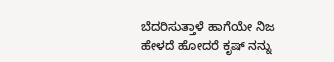ಬೆದರಿಸುತ್ತಾಳೆ ಹಾಗೆಯೇ ನಿಜ ಹೇಳದೆ ಹೋದರೆ ಕೃಷ್ ನನ್ನು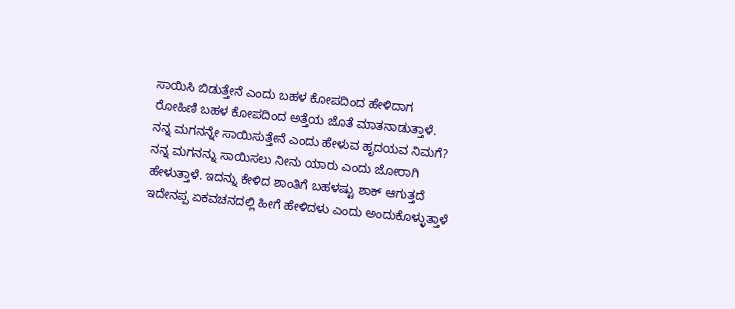ಸಾಯಿಸಿ ಬಿಡುತ್ತೇನೆ ಎಂದು ಬಹಳ ಕೋಪದಿಂದ ಹೇಳಿದಾಗ ರೋಹಿಣಿ ಬಹಳ ಕೋಪದಿಂದ ಅತ್ತೆಯ ಜೊತೆ ಮಾತನಾಡುತ್ತಾಳೆ. ನನ್ನ ಮಗನನ್ನೇ ಸಾಯಿಸುತ್ತೇನೆ ಎಂದು ಹೇಳುವ ಹೃದಯವ ನಿಮಗೆ? ನನ್ನ ಮಗನನ್ನು ಸಾಯಿಸಲು ನೀನು ಯಾರು ಎಂದು ಜೋರಾಗಿ ಹೇಳುತ್ತಾಳೆ. ಇದನ್ನು ಕೇಳಿದ ಶಾಂತಿಗೆ ಬಹಳಷ್ಟು ಶಾಕ್ ಆಗುತ್ತದೆ ಇದೇನಪ್ಪ ಏಕವಚನದಲ್ಲಿ ಹೀಗೆ ಹೇಳಿದಳು ಎಂದು ಅಂದುಕೊಳ್ಳುತ್ತಾಳೆ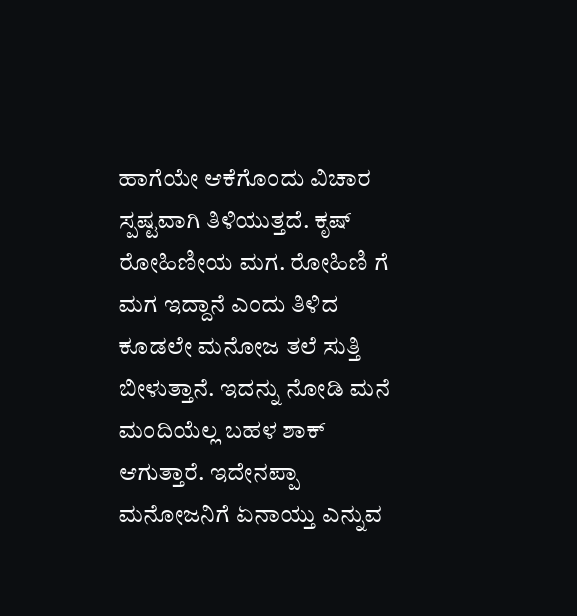ಹಾಗೆಯೇ ಆಕೆಗೊಂದು ವಿಚಾರ ಸ್ಪಷ್ಟವಾಗಿ ತಿಳಿಯುತ್ತದೆ. ಕೃಷ್ ರೋಹಿಣೀಯ ಮಗ. ರೋಹಿಣಿ ಗೆ ಮಗ ಇದ್ದಾನೆ ಎಂದು ತಿಳಿದ ಕೂಡಲೇ ಮನೋಜ ತಲೆ ಸುತ್ತಿ ಬೀಳುತ್ತಾನೆ. ಇದನ್ನು ನೋಡಿ ಮನೆ ಮಂದಿಯೆಲ್ಲ ಬಹಳ ಶಾಕ್ ಆಗುತ್ತಾರೆ. ಇದೇನಪ್ಪಾ ಮನೋಜನಿಗೆ ಏನಾಯ್ತು ಎನ್ನುವ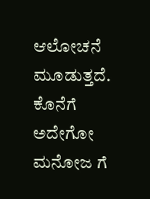ಆಲೋಚನೆ ಮೂಡುತ್ತದೆ. ಕೊನೆಗೆ ಅದೇಗೋ ಮನೋಜ ಗೆ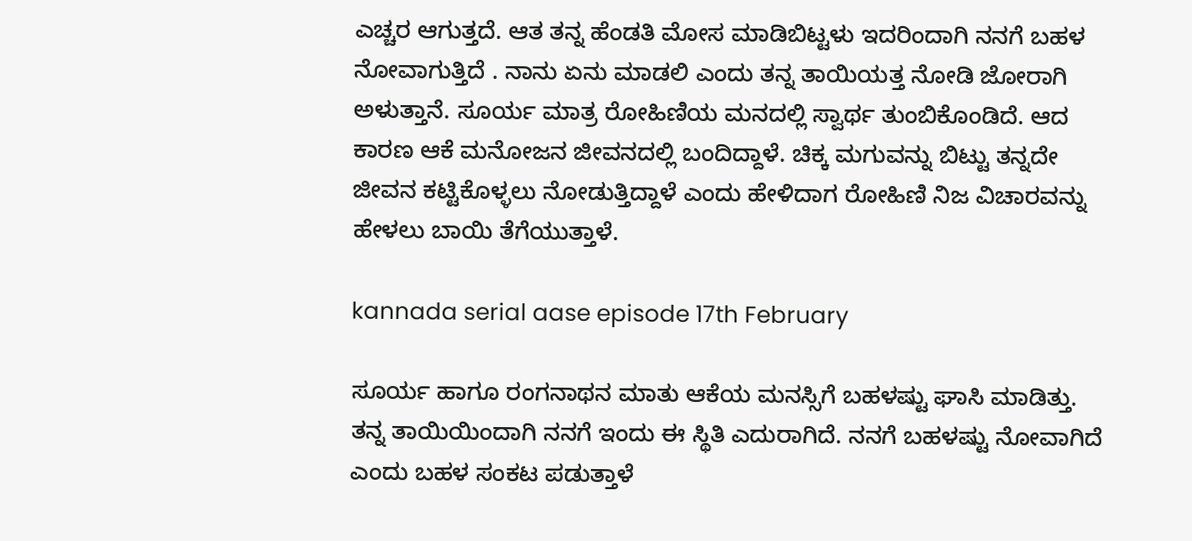ಎಚ್ಚರ ಆಗುತ್ತದೆ. ಆತ ತನ್ನ ಹೆಂಡತಿ ಮೋಸ ಮಾಡಿಬಿಟ್ಟಳು ಇದರಿಂದಾಗಿ ನನಗೆ ಬಹಳ ನೋವಾಗುತ್ತಿದೆ . ನಾನು ಏನು ಮಾಡಲಿ ಎಂದು ತನ್ನ ತಾಯಿಯತ್ತ ನೋಡಿ ಜೋರಾಗಿ ಅಳುತ್ತಾನೆ. ಸೂರ್ಯ ಮಾತ್ರ ರೋಹಿಣಿಯ ಮನದಲ್ಲಿ ಸ್ವಾರ್ಥ ತುಂಬಿಕೊಂಡಿದೆ. ಆದ ಕಾರಣ ಆಕೆ ಮನೋಜನ ಜೀವನದಲ್ಲಿ ಬಂದಿದ್ದಾಳೆ. ಚಿಕ್ಕ ಮಗುವನ್ನು ಬಿಟ್ಟು ತನ್ನದೇ ಜೀವನ ಕಟ್ಟಿಕೊಳ್ಳಲು ನೋಡುತ್ತಿದ್ದಾಳೆ ಎಂದು ಹೇಳಿದಾಗ ರೋಹಿಣಿ ನಿಜ ವಿಚಾರವನ್ನು ಹೇಳಲು ಬಾಯಿ ತೆಗೆಯುತ್ತಾಳೆ.

kannada serial aase episode 17th February

ಸೂರ್ಯ ಹಾಗೂ ರಂಗನಾಥನ ಮಾತು ಆಕೆಯ ಮನಸ್ಸಿಗೆ ಬಹಳಷ್ಟು ಘಾಸಿ ಮಾಡಿತ್ತು. ತನ್ನ ತಾಯಿಯಿಂದಾಗಿ ನನಗೆ ಇಂದು ಈ ಸ್ಥಿತಿ ಎದುರಾಗಿದೆ. ನನಗೆ ಬಹಳಷ್ಟು ನೋವಾಗಿದೆ ಎಂದು ಬಹಳ ಸಂಕಟ ಪಡುತ್ತಾಳೆ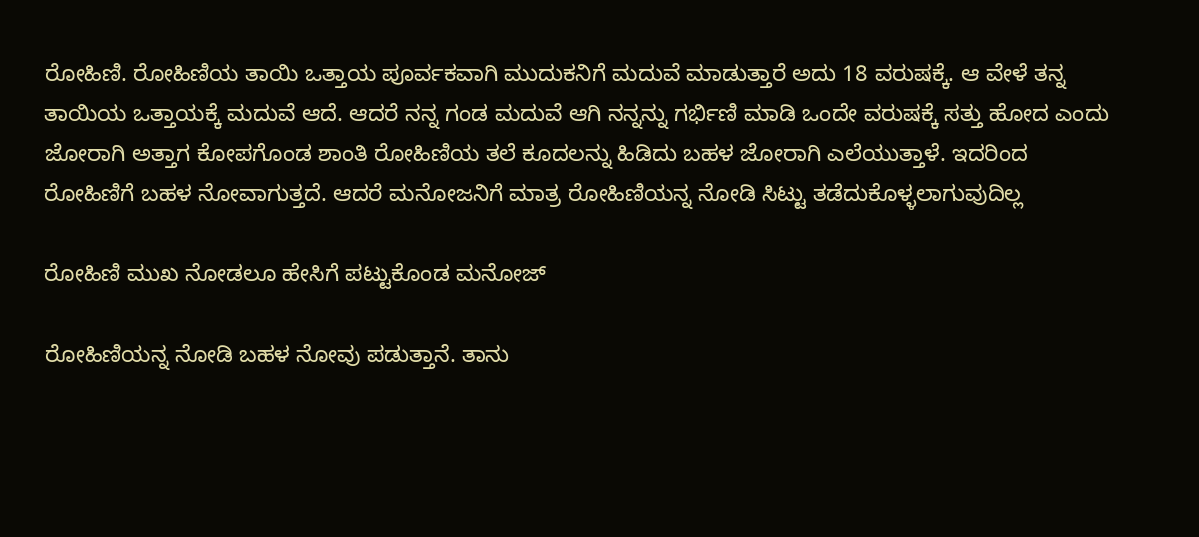ರೋಹಿಣಿ. ರೋಹಿಣಿಯ ತಾಯಿ ಒತ್ತಾಯ ಪೂರ್ವಕವಾಗಿ ಮುದುಕನಿಗೆ ಮದುವೆ ಮಾಡುತ್ತಾರೆ ಅದು 18 ವರುಷಕ್ಕೆ. ಆ ವೇಳೆ ತನ್ನ ತಾಯಿಯ ಒತ್ತಾಯಕ್ಕೆ ಮದುವೆ ಆದೆ. ಆದರೆ ನನ್ನ ಗಂಡ ಮದುವೆ ಆಗಿ ನನ್ನನ್ನು ಗರ್ಭಿಣಿ ಮಾಡಿ ಒಂದೇ ವರುಷಕ್ಕೆ ಸತ್ತು ಹೋದ ಎಂದು ಜೋರಾಗಿ ಅತ್ತಾಗ ಕೋಪಗೊಂಡ ಶಾಂತಿ ರೋಹಿಣಿಯ ತಲೆ ಕೂದಲನ್ನು ಹಿಡಿದು ಬಹಳ ಜೋರಾಗಿ ಎಲೆಯುತ್ತಾಳೆ. ಇದರಿಂದ ರೋಹಿಣಿಗೆ ಬಹಳ ನೋವಾಗುತ್ತದೆ. ಆದರೆ ಮನೋಜನಿಗೆ ಮಾತ್ರ ರೋಹಿಣಿಯನ್ನ ನೋಡಿ ಸಿಟ್ಟು ತಡೆದುಕೊಳ್ಳಲಾಗುವುದಿಲ್ಲ

ರೋಹಿಣಿ ಮುಖ ನೋಡಲೂ ಹೇಸಿಗೆ ಪಟ್ಟುಕೊಂಡ ಮನೋಜ್

ರೋಹಿಣಿಯನ್ನ ನೋಡಿ ಬಹಳ ನೋವು ಪಡುತ್ತಾನೆ. ತಾನು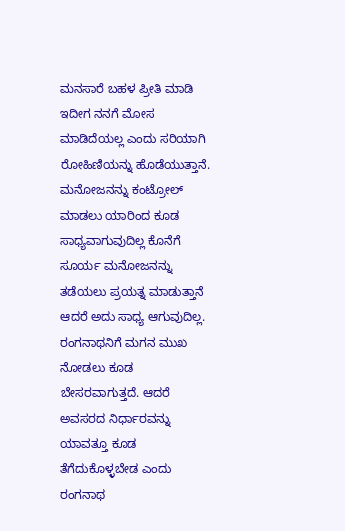ಮನಸಾರೆ ಬಹಳ ಪ್ರೀತಿ ಮಾಡಿ ಇದೀಗ ನನಗೆ ಮೋಸ ಮಾಡಿದೆಯಲ್ಲ ಎಂದು ಸರಿಯಾಗಿ ರೋಹಿಣಿಯನ್ನು ಹೊಡೆಯುತ್ತಾನೆ. ಮನೋಜನನ್ನು ಕಂಟ್ರೋಲ್ ಮಾಡಲು ಯಾರಿಂದ ಕೂಡ ಸಾಧ್ಯವಾಗುವುದಿಲ್ಲ ಕೊನೆಗೆ ಸೂರ್ಯ ಮನೋಜನನ್ನು ತಡೆಯಲು ಪ್ರಯತ್ನ ಮಾಡುತ್ತಾನೆ ಆದರೆ ಅದು ಸಾಧ್ಯ ಆಗುವುದಿಲ್ಲ. ರಂಗನಾಥನಿಗೆ ಮಗನ ಮುಖ ನೋಡಲು ಕೂಡ ಬೇಸರವಾಗುತ್ತದೆ. ಆದರೆ ಅವಸರದ ನಿರ್ಧಾರವನ್ನು ಯಾವತ್ತೂ ಕೂಡ ತೆಗೆದುಕೊಳ್ಳಬೇಡ ಎಂದು ರಂಗನಾಥ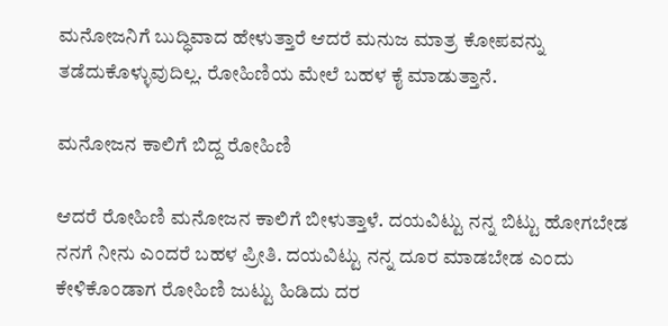ಮನೋಜನಿಗೆ ಬುದ್ಧಿವಾದ ಹೇಳುತ್ತಾರೆ ಆದರೆ ಮನುಜ ಮಾತ್ರ ಕೋಪವನ್ನು ತಡೆದುಕೊಳ್ಳುವುದಿಲ್ಲ. ರೋಹಿಣಿಯ ಮೇಲೆ ಬಹಳ ಕೈ ಮಾಡುತ್ತಾನೆ.

ಮನೋಜನ ಕಾಲಿಗೆ ಬಿದ್ದ ರೋಹಿಣಿ

ಆದರೆ ರೋಹಿಣಿ ಮನೋಜನ ಕಾಲಿಗೆ ಬೀಳುತ್ತಾಳೆ. ದಯವಿಟ್ಟು ನನ್ನ ಬಿಟ್ಟು ಹೋಗಬೇಡ ನನಗೆ ನೀನು ಎಂದರೆ ಬಹಳ ಪ್ರೀತಿ. ದಯವಿಟ್ಟು ನನ್ನ ದೂರ ಮಾಡಬೇಡ ಎಂದು ಕೇಳಿಕೊಂಡಾಗ ರೋಹಿಣಿ ಜುಟ್ಟು ಹಿಡಿದು ದರ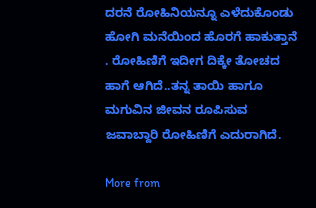ದರನೆ ರೋಹಿನಿಯನ್ನೂ ಎಳೆದುಕೊಂಡು ಹೋಗಿ ಮನೆಯಿಂದ ಹೊರಗೆ ಹಾಕುತ್ತಾನೆ . ರೋಹಿಣಿಗೆ ಇದೀಗ ದಿಕ್ಕೇ ತೋಚದ ಹಾಗೆ ಆಗಿದೆ..ತನ್ನ ತಾಯಿ ಹಾಗೂ ಮಗುವಿನ ಜೀವನ ರೂಪಿಸುವ ಜವಾಬ್ದಾರಿ ರೋಹಿಣಿಗೆ ಎದುರಾಗಿದೆ.

More from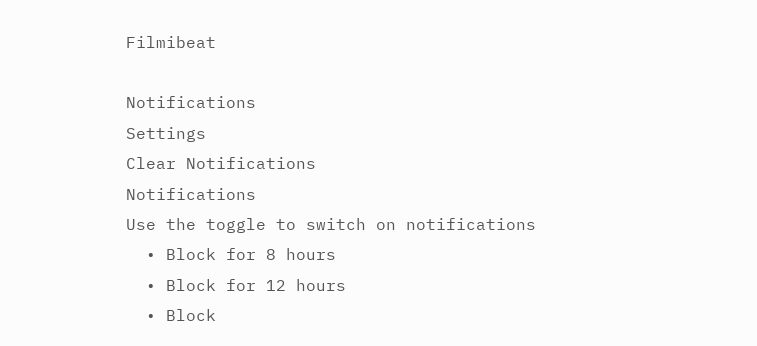Filmibeat

Notifications
Settings
Clear Notifications
Notifications
Use the toggle to switch on notifications
  • Block for 8 hours
  • Block for 12 hours
  • Block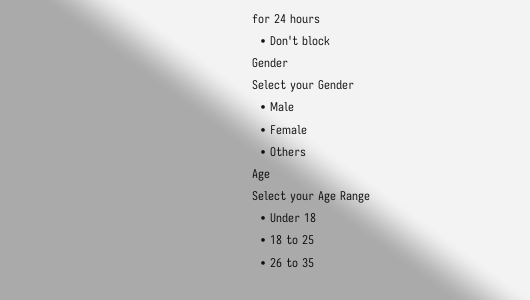for 24 hours
  • Don't block
Gender
Select your Gender
  • Male
  • Female
  • Others
Age
Select your Age Range
  • Under 18
  • 18 to 25
  • 26 to 35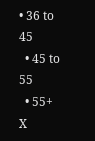• 36 to 45
  • 45 to 55
  • 55+
X